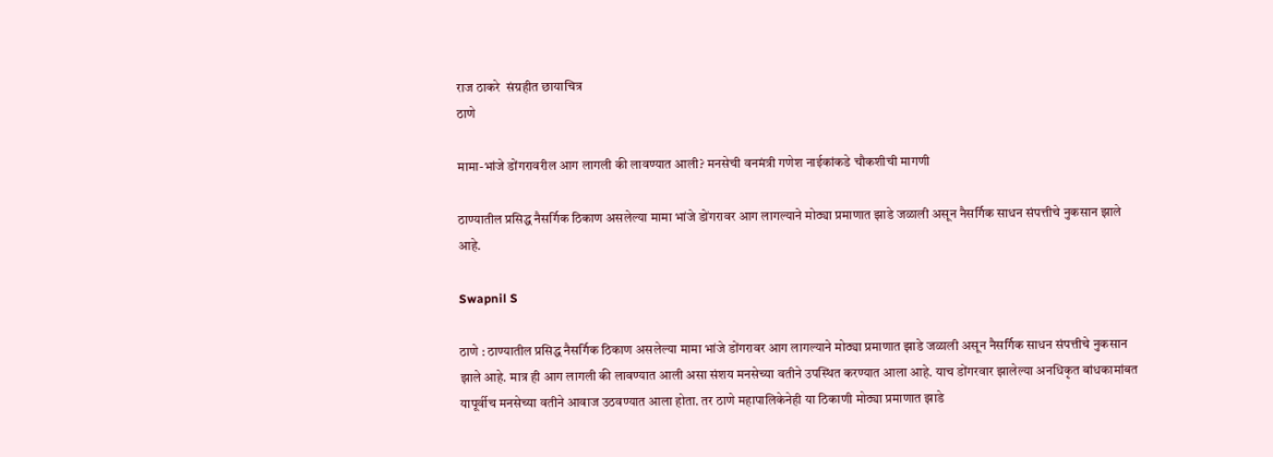राज ठाकरे  संग्रहीत छायाचित्र
ठाणे

मामा-भांजे डोंगरावरील आग लागली की लावण्यात आली? मनसेची वनमंत्री गणेश नाईकांकडे चौकशीची मागणी

ठाण्यातील प्रसिद्ध नैसर्गिक ठिकाण असलेल्या मामा भांजे डोंगरावर आग लागल्याने मोठ्या प्रमाणात झाडे जळाली असून नैसर्गिक साधन संपत्तीचे नुकसान झाले आहे.

Swapnil S

ठाणे : ठाण्यातील प्रसिद्ध नैसर्गिक ठिकाण असलेल्या मामा भांजे डोंगरावर आग लागल्याने मोठ्या प्रमाणात झाडे जळाली असून नैसर्गिक साधन संपत्तीचे नुकसान झाले आहे. मात्र ही आग लागली की लावण्यात आली असा संशय मनसेच्या वतीने उपस्थित करण्यात आला आहे. याच डोंगरवार झालेल्या अनधिकृत बांधकामांबत यापूर्वीच मनसेच्या वतीने आवाज उठवण्यात आला होता. तर ठाणे महापालिकेनेही या ठिकाणी मोठ्या प्रमाणात झाडे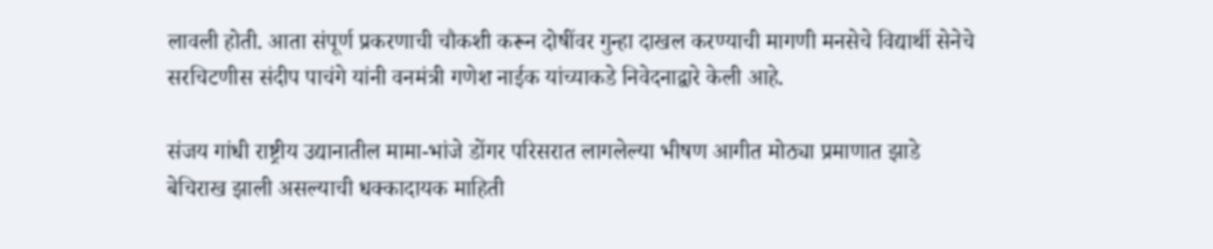लावली होती. आता संपूर्ण प्रकरणाची चौकशी करून दोषींवर गुन्हा दाखल करण्याची मागणी मनसेचे विद्यार्थी सेनेचे सरचिटणीस संदीप पाचंगे यांनी वनमंत्री गणेश नाईक यांच्याकडे निवेदनाद्वारे केली आहे.

संजय गांधी राष्ट्रीय उद्यानातील मामा-भांजे डोंगर परिसरात लागलेल्या भीषण आगीत मोठ्या प्रमाणात झाडे बेचिराख झाली असल्याची धक्कादायक माहिती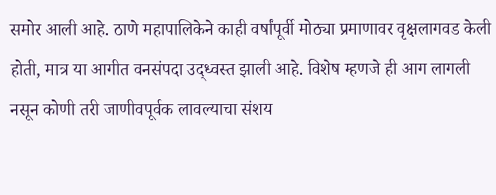समोर आली आहे. ठाणे महापालिकेने काही वर्षांपूर्वी मोठ्या प्रमाणावर वृक्षलागवड केली होती, मात्र या आगीत वनसंपदा उद्ध्वस्त झाली आहे. विशेष म्हणजे ही आग लागली नसून कोणी तरी जाणीवपूर्वक लावल्याचा संशय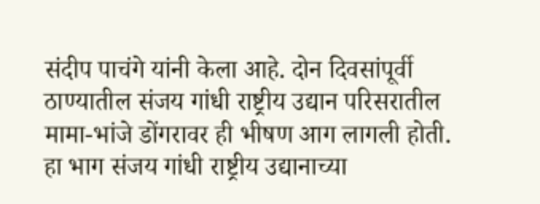संदीप पाचंगे यांनी केला आहे. दोन दिवसांपूर्वी ठाण्यातील संजय गांधी राष्ट्रीय उद्यान परिसरातील मामा-भांजे डोंगरावर ही भीषण आग लागली होती. हा भाग संजय गांधी राष्ट्रीय उद्यानाच्या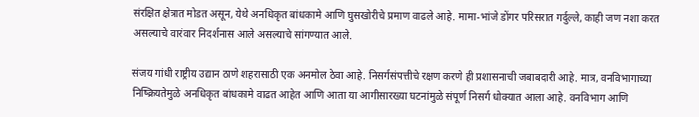संरक्षित क्षेत्रात मोडत असून, येथे अनधिकृत बांधकामे आणि घुसखोरीचे प्रमाण वाढले आहे. मामा-भांजे डोंगर परिसरात गर्दुल्ले, काही जण नशा करत असल्याचे वारंवार निदर्शनास आले असल्याचे सांगण्यात आले.

संजय गांधी राष्ट्रीय उद्यान ठाणे शहरासाठी एक अनमोल ठेवा आहे. निसर्गसंपत्तीचे रक्षण करणे ही प्रशासनाची जबाबदारी आहे. मात्र, वनविभागाच्या निष्क्रियतेमुळे अनधिकृत बांधकामे वाढत आहेत आणि आता या आगीसारख्या घटनांमुळे संपूर्ण निसर्ग धोक्यात आला आहे. वनविभाग आणि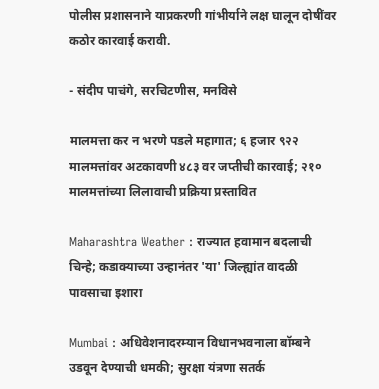पोलीस प्रशासनाने याप्रकरणी गांभीर्याने लक्ष घालून दोषींवर कठोर कारवाई करावी.

- संदीप पाचंगे, सरचिटणीस, मनविसे

मालमत्ता कर न भरणे पडले महागात; ६ हजार ९२२ मालमत्तांवर अटकावणी ४८३ वर जप्तीची कारवाई; २१० मालमत्तांच्या लिलावाची प्रक्रिया प्रस्तावित

Maharashtra Weather : राज्यात हवामान बदलाची चिन्हे; कडाक्याच्या उन्हानंतर 'या' जिल्ह्यांत वादळी पावसाचा इशारा

Mumbai : अधिवेशनादरम्यान विधानभवनाला बॉम्बने उडवून देण्याची धमकी; सुरक्षा यंत्रणा सतर्क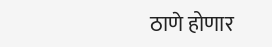ठाणे होणार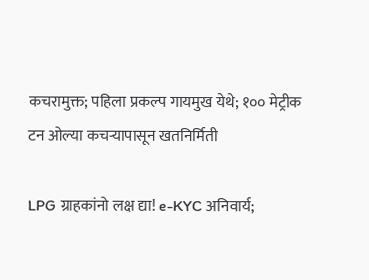कचरामुक्त; पहिला प्रकल्प गायमुख येथे; १०० मेट्रीक टन ओल्या कचऱ्यापासून खतनिर्मिती

LPG ग्राहकांनो लक्ष द्या! e-KYC अनिवार्य;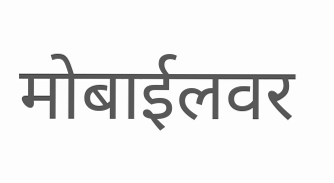मोबाईलवर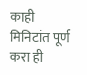काही मिनिटांत पूर्ण करा ही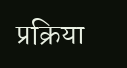प्रक्रिया